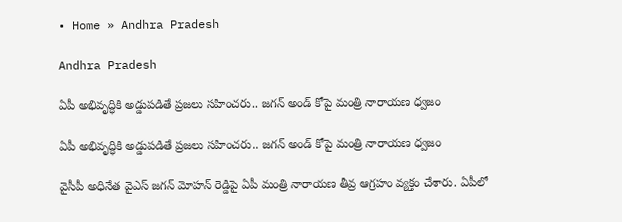• Home » Andhra Pradesh

Andhra Pradesh

ఏపీ అభివృద్ధికి అడ్డుపడితే ప్రజలు సహించరు.. జగన్ అండ్ కోపై మంత్రి నారాయణ ధ్వజం

ఏపీ అభివృద్ధికి అడ్డుపడితే ప్రజలు సహించరు.. జగన్ అండ్ కోపై మంత్రి నారాయణ ధ్వజం

వైసీపీ అధినేత వైఎస్ జగన్ మోహన్ రెడ్డిపై ఏపీ మంత్రి నారాయణ తీవ్ర ఆగ్రహం వ్యక్తం చేశారు. ఏపీలో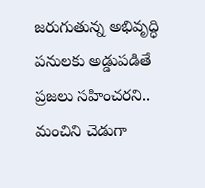జరుగుతున్న అభివృద్ధి పనులకు అడ్డుపడితే ప్రజలు సహించరని.. మంచిని చెడుగా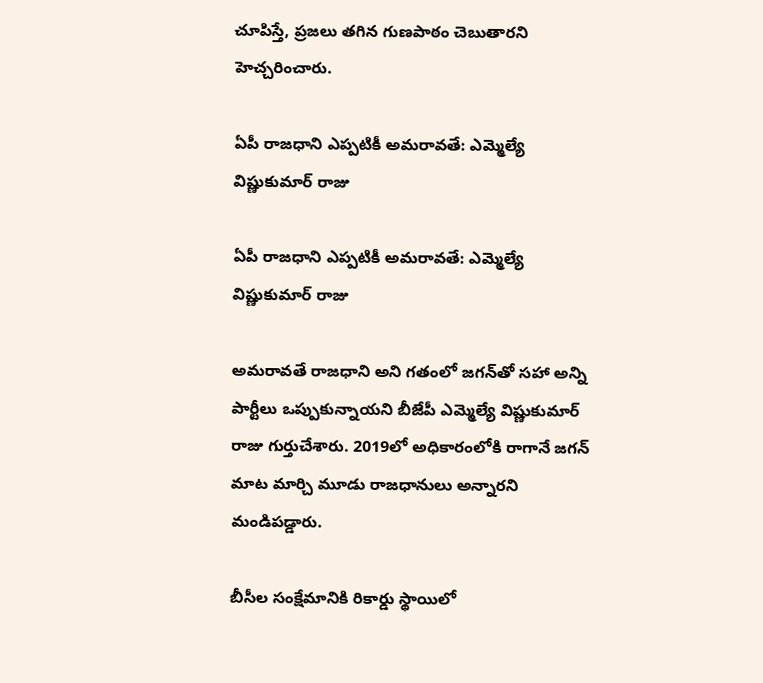చూపిస్తే, ప్రజలు తగిన గుణపాఠం చెబుతారని హెచ్చరించారు.

ఏపీ రాజధాని ఎప్పటికీ అమరావతే: ఎమ్మెల్యే విష్ణుకుమార్ రాజు

ఏపీ రాజధాని ఎప్పటికీ అమరావతే: ఎమ్మెల్యే విష్ణుకుమార్ రాజు

అమరావతే రాజధాని అని గతంలో జగన్‌తో సహా అన్ని పార్టీలు ఒప్పుకున్నాయని బీజేపీ ఎమ్మెల్యే విష్ణుకుమార్ రాజు గుర్తుచేశారు. 2019లో అధికారంలోకి రాగానే జగన్ మాట మార్చి మూడు రాజధానులు అన్నారని మండిపడ్డారు.

బీసీల సంక్షేమానికి రికార్డు స్థాయిలో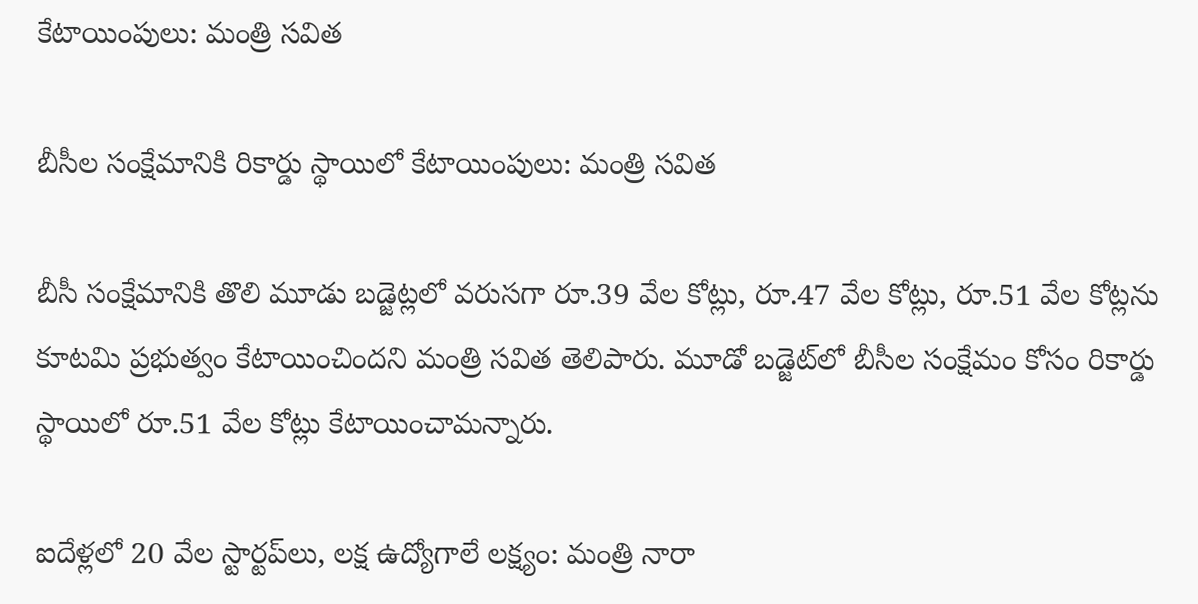కేటాయింపులు: మంత్రి సవిత

బీసీల సంక్షేమానికి రికార్డు స్థాయిలో కేటాయింపులు: మంత్రి సవిత

బీసీ సంక్షేమానికి తొలి మూడు బడ్జెట్లలో వరుసగా రూ.39 వేల కోట్లు, రూ.47 వేల కోట్లు, రూ.51 వేల కోట్లను కూటమి ప్రభుత్వం కేటాయించిందని మంత్రి సవిత తెలిపారు. మూడో బడ్జెట్‌లో బీసీల సంక్షేమం కోసం రికార్డు స్థాయిలో రూ.51 వేల కోట్లు కేటాయించామన్నారు.

ఐదేళ్లలో 20 వేల స్టార్టప్‌లు, లక్ష ఉద్యోగాలే లక్ష్యం: మంత్రి నారా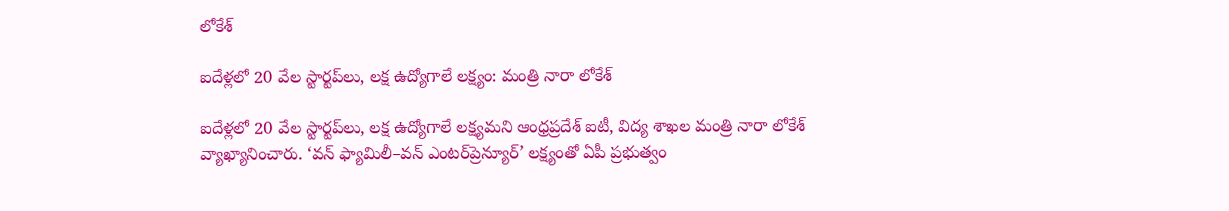లోకేశ్

ఐదేళ్లలో 20 వేల స్టార్టప్‌లు, లక్ష ఉద్యోగాలే లక్ష్యం: మంత్రి నారా లోకేశ్

ఐదేళ్లలో 20 వేల స్టార్టప్‌లు, లక్ష ఉద్యోగాలే లక్ష్యమని ఆంధ్రప్రదేశ్ ఐటీ, విద్య శాఖల మంత్రి నారా లోకేశ్ వ్యాఖ్యానించారు. ‘వన్ ఫ్యామిలీ–వన్ ఎంటర్‌ప్రెన్యూర్’ లక్ష్యంతో ఏపీ ప్రభుత్వం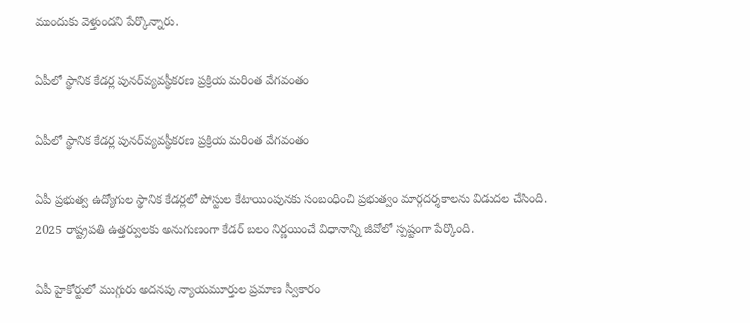ముందుకు వెళ్తుందని పేర్కొన్నారు.

ఏపీలో స్థానిక కేడర్ల పునర్‌వ్యవస్థీకరణ ప్రక్రియ మరింత వేగవంతం

ఏపీలో స్థానిక కేడర్ల పునర్‌వ్యవస్థీకరణ ప్రక్రియ మరింత వేగవంతం

ఏపీ ప్రభుత్వ ఉద్యోగుల స్థానిక కేడర్లలో పోస్టుల కేటాయింపునకు సంబంధించి ప్రభుత్వం మార్గదర్శకాలను విడుదల చేసింది. 2025 రాష్ట్రపతి ఉత్తర్వులకు అనుగుణంగా కేడర్ బలం నిర్ణయించే విధానాన్ని జీవోలో స్పష్టంగా పేర్కొంది.

ఏపీ హైకోర్టులో ముగ్గురు అదనపు న్యాయమూర్తుల ప్రమాణ స్వీకారం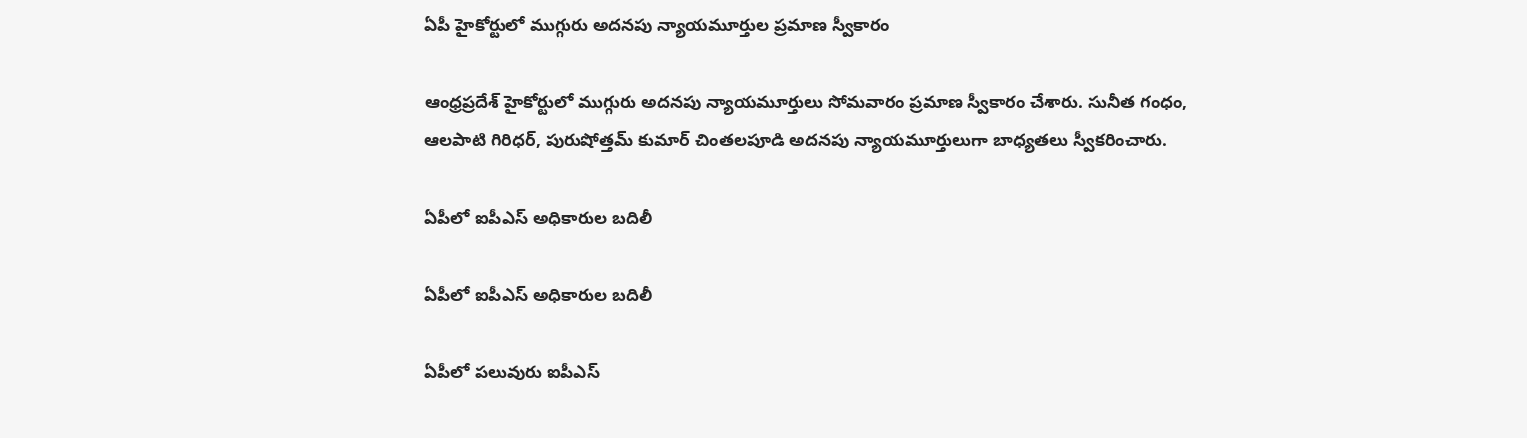ఏపీ హైకోర్టులో ముగ్గురు అదనపు న్యాయమూర్తుల ప్రమాణ స్వీకారం

ఆంధ్రప్రదేశ్ హైకోర్టులో ముగ్గురు అదనపు న్యాయమూర్తులు సోమవారం ప్రమాణ స్వీకారం చేశారు. సునీత గంధం, ఆలపాటి గిరిధర్, పురుషోత్తమ్ కుమార్ చింతలపూడి అదనపు న్యాయమూర్తులుగా బాధ్యతలు స్వీకరించారు.

ఏపీలో ఐపీఎస్ అధికారుల బదిలీ

ఏపీలో ఐపీఎస్ అధికారుల బదిలీ

ఏపీలో పలువురు ఐపీఎస్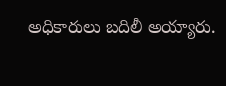అధికారులు బదిలీ అయ్యారు.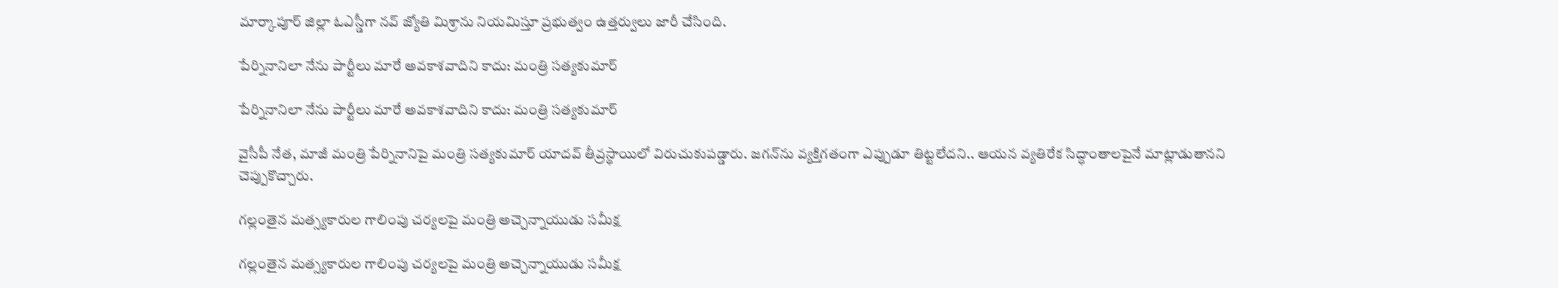మార్కాపూర్ జిల్లా ఓఎస్డీగా నవ్ జ్యోతి మిశ్రాను నియమిస్తూ ప్రభుత్వం ఉత్తర్వులు జారీ చేసింది.

పేర్నినానిలా నేను పార్టీలు మారే అవకాశవాదిని కాదు: మంత్రి సత్యకుమార్

పేర్నినానిలా నేను పార్టీలు మారే అవకాశవాదిని కాదు: మంత్రి సత్యకుమార్

వైసీపీ నేత, మాజీ మంత్రి పేర్నినానిపై మంత్రి సత్యకుమార్ యాదవ్ తీవ్రస్థాయిలో విరుచుకుపడ్డారు. జగన్‌ను వ్యక్తిగతంగా ఎప్పుడూ తిట్టలేదని.. ఆయన వ్యతిరేక సిద్ధాంతాలపైనే మాట్లాడుతానని చెప్పుకొచ్చారు.

గల్లంతైన మత్స్యకారుల గాలింపు చర్యలపై మంత్రి అచ్చెన్నాయుడు సమీక్ష

గల్లంతైన మత్స్యకారుల గాలింపు చర్యలపై మంత్రి అచ్చెన్నాయుడు సమీక్ష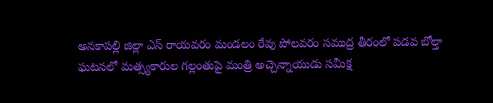అనకాపల్లి జిల్లా ఎస్ రాయవరం మండలం రేవు పోలవరం సముద్ర తీరంలో పడవ బోల్తా ఘటనలో మత్స్యకారుల గల్లంతుపై మంత్రి అచ్చెన్నాయుడు సమీక్ష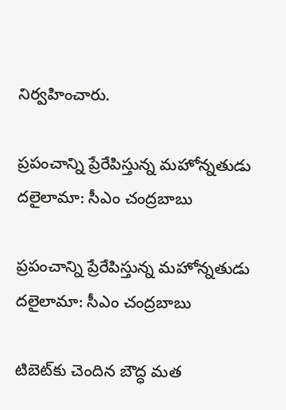నిర్వహించారు.

ప్రపంచాన్ని ప్రేరేపిస్తున్న మహోన్నతుడు దలైలామా: సీఎం చంద్రబాబు

ప్రపంచాన్ని ప్రేరేపిస్తున్న మహోన్నతుడు దలైలామా: సీఎం చంద్రబాబు

టిబెట్‌కు చెందిన బౌద్ధ మత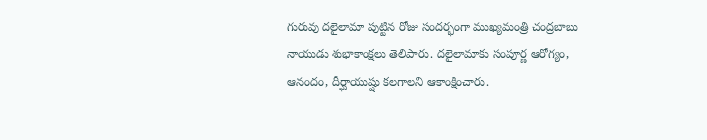గురువు దలైలామా పుట్టిన రోజు సందర్భంగా ముఖ్యమంత్రి చంద్రబాబు నాయుడు శుభాకాంక్షలు తెలిపారు. దలైలామాకు సంపూర్ణ ఆరోగ్యం, ఆనందం, దీర్ఘాయుష్షు కలగాలని ఆకాంక్షించారు.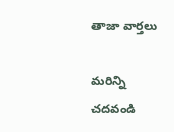తాజా వార్తలు

మరిన్ని చదవండి